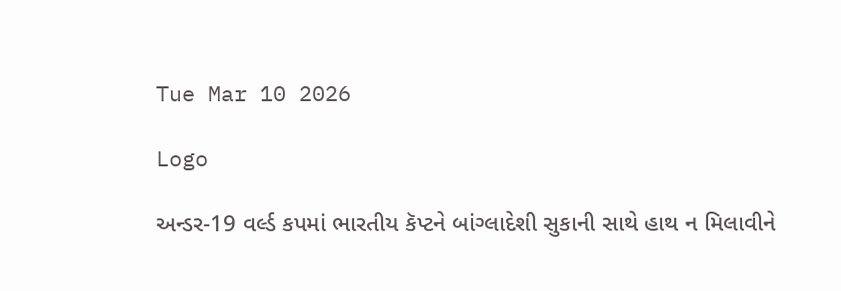Tue Mar 10 2026

Logo

અન્ડર-19 વર્લ્ડ કપમાં ભારતીય કૅપ્ટને બાંગ્લાદેશી સુકાની સાથે હાથ ન મિલાવીને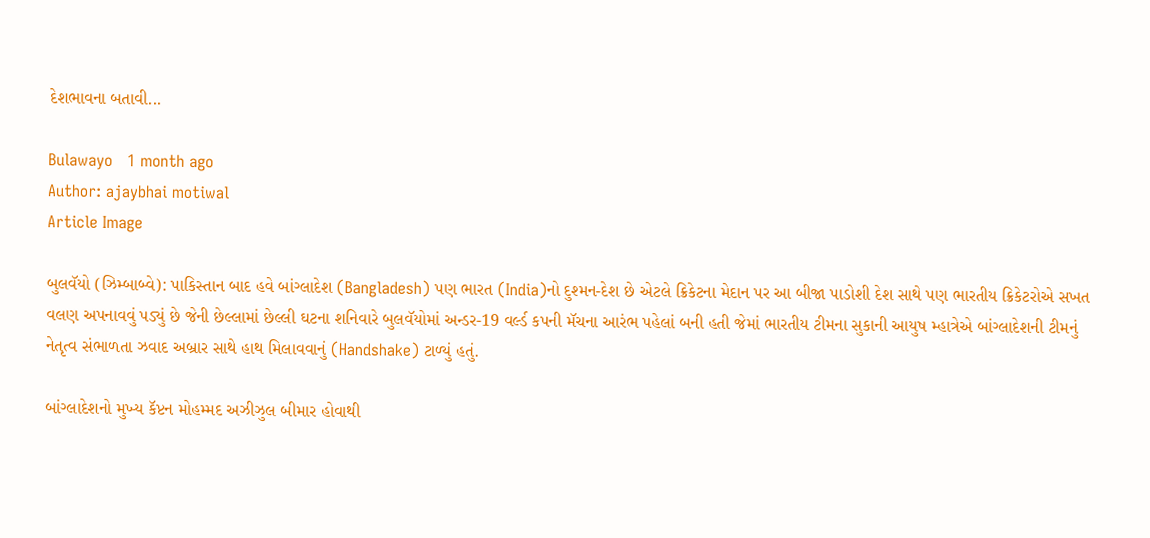દેશભાવના બતાવી...

Bulawayo   1 month ago
Author: ajaybhai motiwal
Article Image

બુલવૅયો (ઝિમ્બાબ્વે): પાકિસ્તાન બાદ હવે બાંગ્લાદેશ (Bangladesh) પણ ભારત (India)નો દુશ્મન-દેશ છે એટલે ક્રિકેટના મેદાન પર આ બીજા પાડોશી દેશ સાથે પણ ભારતીય ક્રિકેટરોએ સખત વલણ અપનાવવું પડ્યું છે જેની છેલ્લામાં છેલ્લી ઘટના શનિવારે બુલવૅયોમાં અન્ડર-19 વર્લ્ડ કપની મૅચના આરંભ પહેલાં બની હતી જેમાં ભારતીય ટીમના સુકાની આયુષ મ્હાત્રેએ બાંગ્લાદેશની ટીમનું નેતૃત્વ સંભાળતા ઝવાદ અબ્રાર સાથે હાથ મિલાવવાનું (Handshake) ટાળ્યું હતું.

બાંગ્લાદેશનો મુખ્ય કૅપ્ટન મોહમ્મદ અઝીઝુલ બીમાર હોવાથી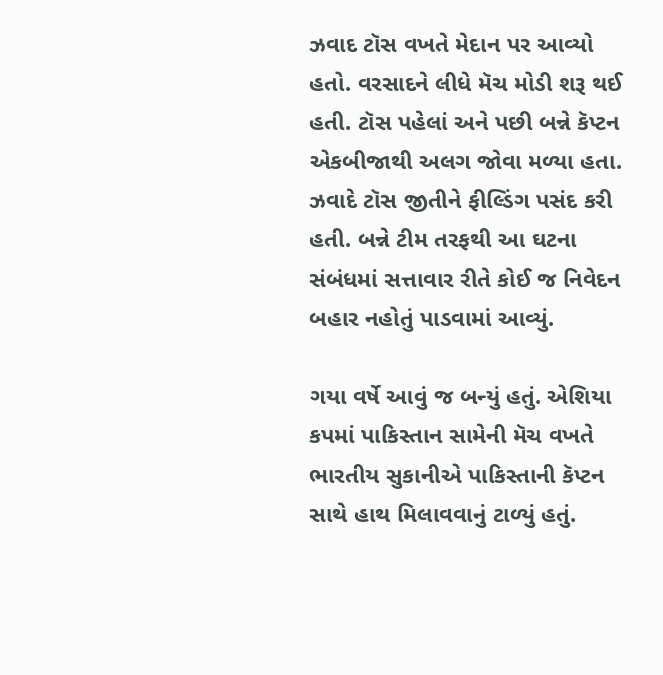ઝવાદ ટૉસ વખતે મેદાન પર આવ્યો હતો. વરસાદને લીધે મૅચ મોડી શરૂ થઈ હતી. ટૉસ પહેલાં અને પછી બન્ને કૅપ્ટન એકબીજાથી અલગ જોવા મળ્યા હતા. ઝવાદે ટૉસ જીતીને ફીલ્ડિંગ પસંદ કરી હતી. બન્ને ટીમ તરફથી આ ઘટના સંબંધમાં સત્તાવાર રીતે કોઈ જ નિવેદન બહાર નહોતું પાડવામાં આવ્યું.

ગયા વર્ષે આવું જ બન્યું હતું. એશિયા કપમાં પાકિસ્તાન સામેની મૅચ વખતે ભારતીય સુકાનીએ પાકિસ્તાની કૅપ્ટન સાથે હાથ મિલાવવાનું ટાળ્યું હતું.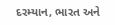દરમ્યાન, ભારત અને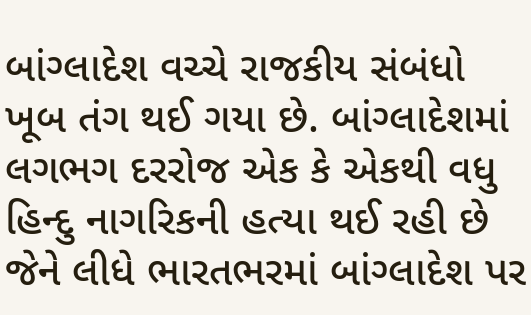બાંગ્લાદેશ વચ્ચે રાજકીય સંબંધો ખૂબ તંગ થઈ ગયા છે. બાંગ્લાદેશમાં લગભગ દરરોજ એક કે એકથી વધુ હિન્દુ નાગરિકની હત્યા થઈ રહી છે જેને લીધે ભારતભરમાં બાંગ્લાદેશ પર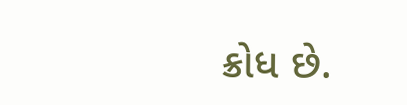ક્રોધ છે.